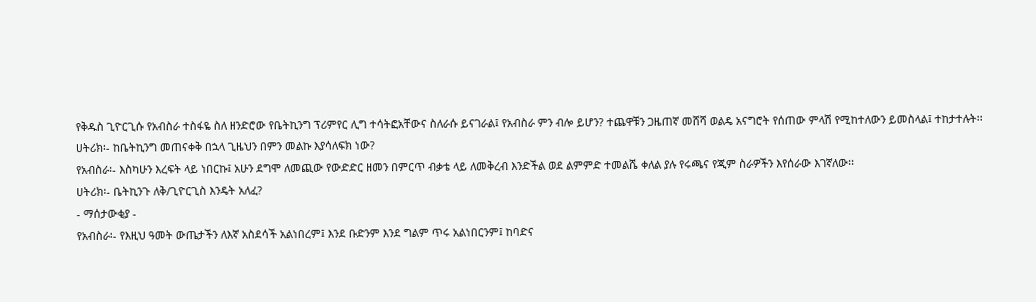የቅዱስ ጊዮርጊሱ የአብስራ ተስፋዬ ስለ ዘንድሮው የቤትኪንግ ፕሪምየር ሊግ ተሳትፎአቸውና ስለራሱ ይናገራል፤ የአብስራ ምን ብሎ ይሆን? ተጨዋቹን ጋዜጠኛ መሸሻ ወልዴ አናግሮት የሰጠው ምላሽ የሚከተለውን ይመስላል፤ ተከታተሉት፡፡
ሀትሪክ፡- ከቤትኪንግ መጠናቀቅ በኋላ ጊዜህን በምን መልኩ እያሳለፍክ ነው?
የአብስራ፡- እስካሁን እረፍት ላይ ነበርኩ፤ አሁን ደግሞ ለመጪው የውድድር ዘመን በምርጥ ብቃቴ ላይ ለመቅረብ እንድችል ወደ ልምምድ ተመልሼ ቀለል ያሉ የሩጫና የጂም ስራዎችን እየሰራው እገኛለው፡፡
ሀትሪክ፡- ቤትኪንጉ ለቅ/ጊዮርጊስ እንዴት አለፈ?
- ማሰታውቂያ -
የአብስራ፡- የእዚህ ዓመት ውጤታችን ለእኛ አስደሳች አልነበረም፤ እንደ ቡድንም እንደ ግልም ጥሩ አልነበርንም፤ ከባድና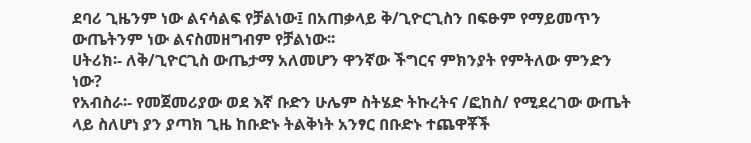ደባሪ ጊዜንም ነው ልናሳልፍ የቻልነው፤ በአጠቃላይ ቅ/ጊዮርጊስን በፍፁም የማይመጥን ውጤትንም ነው ልናስመዘግብም የቻልነው፡፡
ሀትሪክ፡- ለቅ/ጊዮርጊስ ውጤታማ አለመሆን ዋንኛው ችግርና ምክንያት የምትለው ምንድን ነው?
የአብስራ፡- የመጀመሪያው ወደ እኛ ቡድን ሁሌም ስትሄድ ትኩረትና /ፎከስ/ የሚደረገው ውጤት ላይ ስለሆነ ያን ያጣክ ጊዜ ከቡድኑ ትልቅነት አንፃር በቡድኑ ተጨዋቾች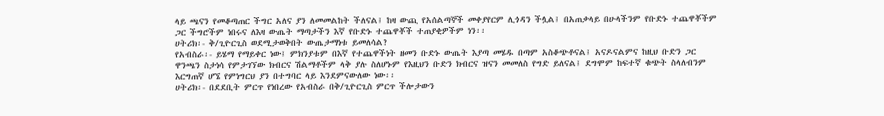ላይ ጫናን የመቆጣጠር ችግር አለና ያን ለመመልከት ችለናል፤ ከዛ ውጪ የአሰልጣኞች መቀያየርም ሊጎዳን ችሏል፤ በአጠቃላይ በሁላችንም የቡድኑ ተጨዋቾችም ጋር ችግሮችም ነበሩና ለእዛ ውጤት ማጣታችን እኛ የቡድኑ ተጨዋቾች ተጠያቂዎችም ነን፡፡
ሀትሪክ፡- ቅ/ጊዮርጊስ ወደሚታወቅበት ውጤታማነቱ ይመለሳል?
የአብስራ፡- ይሄማ የማይቀር ነው፤ ምክንያቱም በእኛ የተጨዋችነት ዘመን ቡድኑ ውጤት እያጣ መሄዱ በጣም አስቆጭቶናል፤ አናዶናልምና ከዚህ ቡድን ጋር ዋንጫን ስታነሳ የምታገኘው ክብርና ሽልማቶችም ላቅ ያሉ ስለሆኑም የእዚህን ቡድን ክብርና ዝናን መመለስ የግድ ይለናል፤ ደግሞም ከፍተኛ ቁጭት ስላለብንም እርግጠኛ ሆኜ የምነግርህ ያን በተግባር ላይ እንደምናውለው ነው፡፡
ሀትሪክ፡- በደደቢት ምርጥ የነበረው የአብስራ በቅ/ጊዮርጊስ ምርጥ ችሎታውን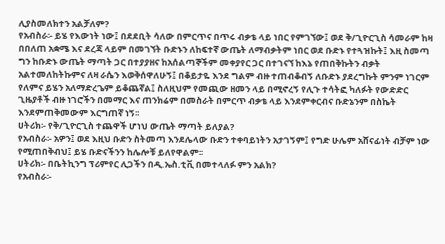ሊያስመለክተን አልቻለም?
የአብስራ፡- ይሄ የእውነት ነው፤ በደደቢት ሳለው በምርጥና በጥሩ ብቃቴ ላይ ነበር የምገኘው፤ ወደ ቅ/ጊዮርጊስ ሳመራም ከዛ በበለጠ አቋሜ እና ደረጃ ላይም በመገኘት ቡድኑን ለከፍተኛ ውጤት ለማብቃትም ነበር ወደ ቡድኑ የተጓዝኩት፤ እዚ ስመጣ ግን ከቡድኑ ውጤት ማጣት ጋር በተያያዘና ከአሰልጣኞችም መቀያየር ጋር በተገናኘ ከእኔ የጠበቅኩትን ብቃት አልተመለከትኩምና ለዛ ራሴን እወቅሰዋለሁኝ፤ በቆይታዬ እንደ ግልም ብዙ ተጠብቆብኝ ለቡድኑ ያደረግኩት ምንም ነገርም የለምና ይሄን አለማድረጌም ይቆጨኛል፤ ስለዚህም የመጪው ዘመን ላይ በሚኖረኝ የሊጉ ተሳትፎ ካለፉት የውድድር ጊዜያቶች ብዙ ነገሮችን በመማር እና ጠንክሬም በመስራት በምርጥ ብቃቴ ላይ እንደምቀርብና ቡድኔንም በስኬት እንደምጠቅመውም እርግጠኛ ነኝ፡፡
ሀትሪክ፡- የቅ/ጊዮርጊስ ተጨዋች ሆነህ ውጤት ማጣት ይለያል?
የአብስራ፡- አዎን፤ ወደ እዚህ ቡድን ስትመጣ እንደሌላው ቡድን ተቀባይነትን አታገኝም፤ የግድ ሁሌም አሸናፊነት ብቻም ነው የሚጠበቅብህ፤ ይሄ ቡድናችንን ከሌሎቹ ይለየዋልም፡፡
ሀትሪክ፡- በቤትኪንግ ፕሪምየር ሊጋችን በዲ.ኤስ.ቲቪ በመተላለፉ ምን አልክ?
የአብስራ፡-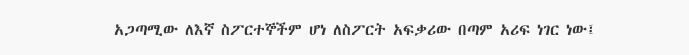አጋጣሚው ለእኛ ስፖርተኞችም ሆነ ለስፖርት አፍቃሪው በጣም አሪፍ ነገር ነው፤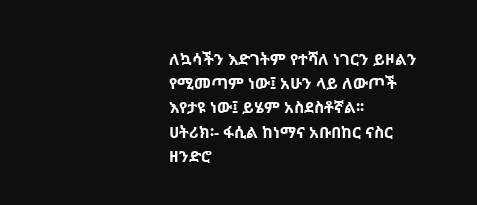ለኳሳችን እድገትም የተሻለ ነገርን ይዞልን የሚመጣም ነው፤ አሁን ላይ ለውጦች እየታዩ ነው፤ ይሄም አስደስቶኛል፡፡
ሀትሪክ፡- ፋሲል ከነማና አቡበከር ናስር ዘንድሮ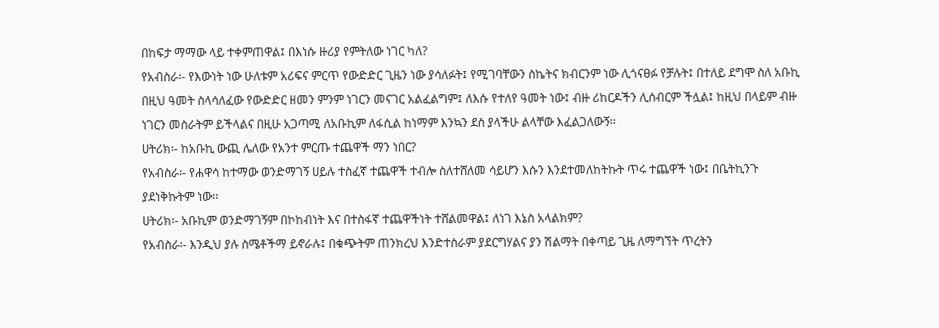በከፍታ ማማው ላይ ተቀምጠዋል፤ በእነሱ ዙሪያ የምትለው ነገር ካለ?
የአብስራ፡- የእውነት ነው ሁለቱም አሪፍና ምርጥ የውድድር ጊዜን ነው ያሳለፉት፤ የሚገባቸውን ስኬትና ክብርንም ነው ሊጎናፀፉ የቻሉት፤ በተለይ ደግሞ ስለ አቡኪ በዚህ ዓመት ስላሳለፈው የውድድር ዘመን ምንም ነገርን መናገር አልፈልግም፤ ለእሱ የተለየ ዓመት ነው፤ ብዙ ሪከርዶችን ሊሰብርም ችሏል፤ ከዚህ በላይም ብዙ ነገርን መስራትም ይችላልና በዚሁ አጋጣሚ ለአቡኪም ለፋሲል ከነማም እንኳን ደስ ያላችሁ ልላቸው እፈልጋለውኝ፡፡
ሀትሪክ፡- ከአቡኪ ውጪ ሌለው የአንተ ምርጡ ተጨዋች ማን ነበር?
የአብስራ፡- የሐዋሳ ከተማው ወንድማገኝ ሀይሉ ተስፈኛ ተጨዋች ተብሎ ስለተሸለመ ሳይሆን እሱን እንደተመለከትኩት ጥሩ ተጨዋች ነው፤ በቤትኪንጉ ያደነቅኩትም ነው፡፡
ሀትሪክ፡- አቡኪም ወንድማገኝም በኮከብነት እና በተስፋኛ ተጨዋችነት ተሸልመዋል፤ ለነገ እኔስ አላልክም?
የአብስራ፡- እንዲህ ያሉ ስሜቶችማ ይኖራሉ፤ በቁጭትም ጠንክረህ እንድተስራም ያደርግሃልና ያን ሽልማት በቀጣይ ጊዜ ለማግኘት ጥረትን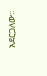አደርጋለው፡፡